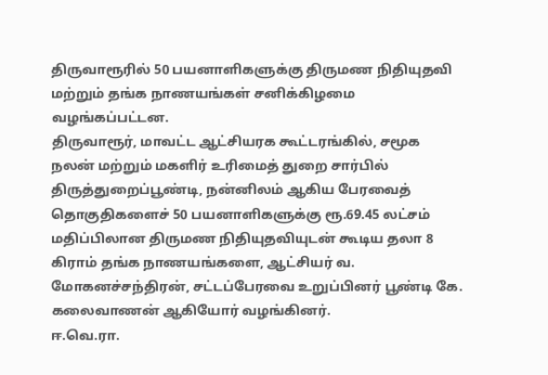திருவாரூரில் 50 பயனாளிகளுக்கு திருமண நிதியுதவி மற்றும் தங்க நாணயங்கள் சனிக்கிழமை வழங்கப்பட்டன.
திருவாரூர், மாவட்ட ஆட்சியரக கூட்டரங்கில், சமூக நலன் மற்றும் மகளிர் உரிமைத் துறை சார்பில் திருத்துறைப்பூண்டி, நன்னிலம் ஆகிய பேரவைத் தொகுதிகளைச் 50 பயனாளிகளுக்கு ரூ.69.45 லட்சம் மதிப்பிலான திருமண நிதியுதவியுடன் கூடிய தலா 8 கிராம் தங்க நாணயங்களை, ஆட்சியர் வ. மோகனச்சந்திரன், சட்டப்பேரவை உறுப்பினர் பூண்டி கே. கலைவாணன் ஆகியோர் வழங்கினர்.
ஈ.வெ.ரா.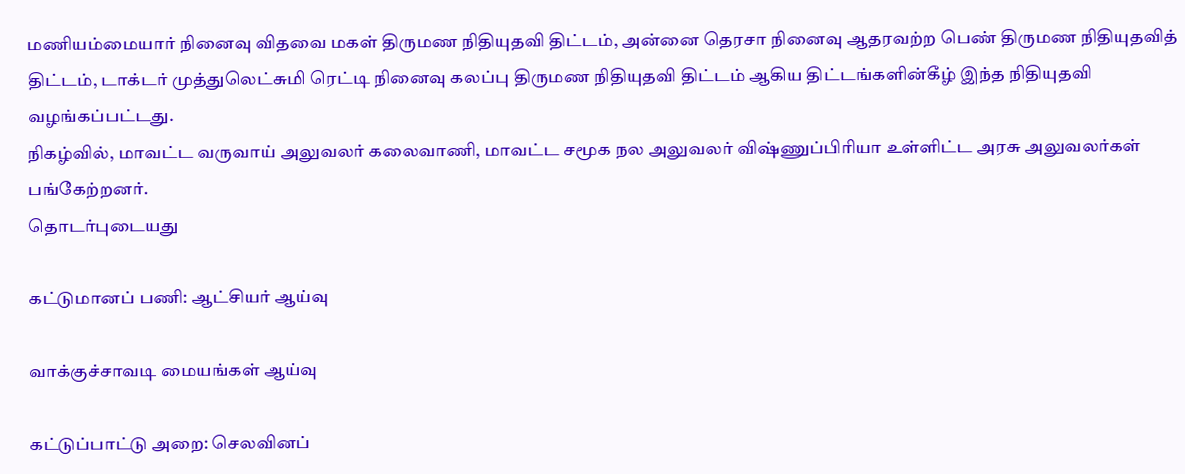மணியம்மையார் நினைவு விதவை மகள் திருமண நிதியுதவி திட்டம், அன்னை தெரசா நினைவு ஆதரவற்ற பெண் திருமண நிதியுதவித் திட்டம், டாக்டர் முத்துலெட்சுமி ரெட்டி நினைவு கலப்பு திருமண நிதியுதவி திட்டம் ஆகிய திட்டங்களின்கீழ் இந்த நிதியுதவி வழங்கப்பட்டது.
நிகழ்வில், மாவட்ட வருவாய் அலுவலர் கலைவாணி, மாவட்ட சமூக நல அலுவலர் விஷ்ணுப்பிரியா உள்ளிட்ட அரசு அலுவலர்கள் பங்கேற்றனர்.
தொடர்புடையது

கட்டுமானப் பணி: ஆட்சியர் ஆய்வு

வாக்குச்சாவடி மையங்கள் ஆய்வு

கட்டுப்பாட்டு அறை: செலவினப்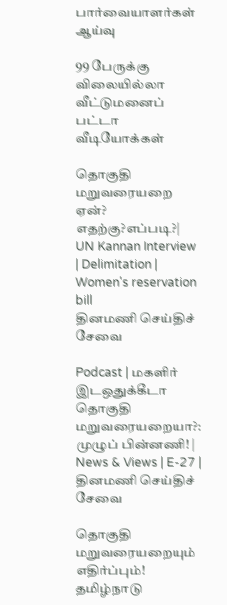பார்வையாளர்கள் ஆய்வு

99 பேருக்கு விலையில்லா வீட்டுமனைப் பட்டா
வீடியோக்கள்

தொகுதி மறுவரையறை ஏன்? எதற்கு?எப்படி?| UN Kannan Interview | Delimitation | Women's reservation bill
தினமணி செய்திச் சேவை

Podcast | மகளிர் இடஒதுக்கீடா தொகுதி மறுவரையறையா?: முழுப் பின்னணி! | News & Views | E-27 |
தினமணி செய்திச் சேவை

தொகுதி மறுவரையறையும் எதிர்ப்பும்! தமிழ்நாடு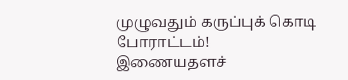முழுவதும் கருப்புக் கொடி போராட்டம்!
இணையதளச்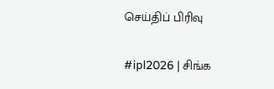செய்திப் பிரிவு

#ipl2026 | சிங்க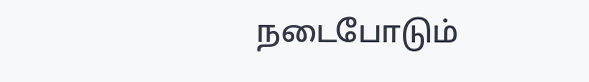நடைபோடும்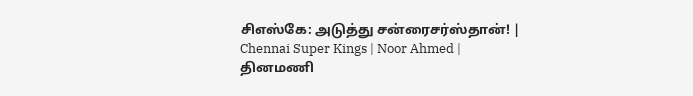சிஎஸ்கே: அடுத்து சன்ரைசர்ஸ்தான்! | Chennai Super Kings | Noor Ahmed |
தினமணி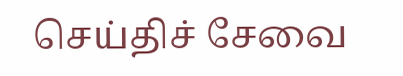செய்திச் சேவை